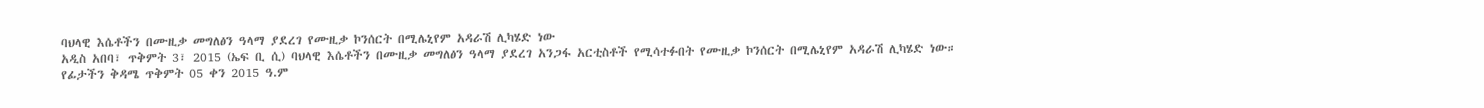ባህላዊ እሴቶችን በሙዚቃ መግለፅን ዓላማ ያደረገ የሙዚቃ ኮንሰርት በሚሌኒየም አዳራሽ ሊካሄድ ነው
አዲስ አበባ፣ ጥቅምት 3፣ 2015 (ኤፍ ቢ ሲ) ባህላዊ እሴቶችን በሙዚቃ መግለፅን ዓላማ ያደረገ አንጋፋ አርቲስቶች የሚሳተፉበት የሙዚቃ ኮንሰርት በሚሌኒየም አዳራሽ ሊካሄድ ነው።
የፊታችን ቅዳሜ ጥቅምት 05 ቀን 2015 ዓ.ም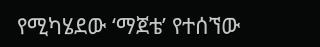የሚካሄደው ‘ማጀቴ’ የተሰኘው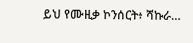ይህ የሙዚቃ ኮንሰርት፥ ሻኩራ…